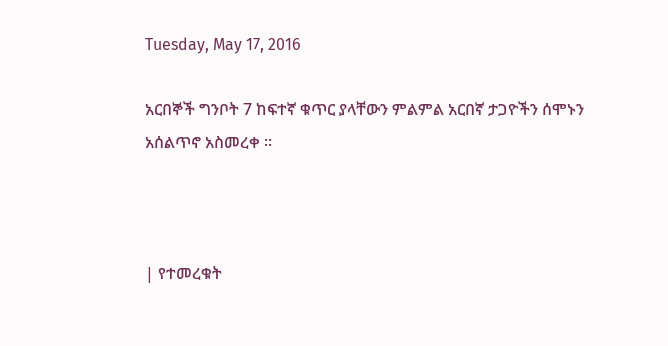Tuesday, May 17, 2016

አርበኞች ግንቦት 7 ከፍተኛ ቁጥር ያላቸውን ምልምል አርበኛ ታጋዮችን ሰሞኑን አሰልጥኖ አስመረቀ ፡፡



| የተመረቁት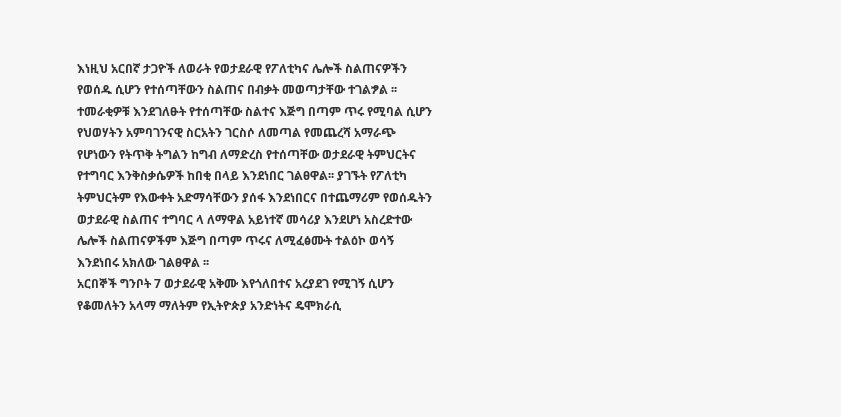እነዚህ አርበኛ ታጋዮች ለወራት የወታደራዊ የፖለቲካና ሌሎች ስልጠናዎችን የወሰዱ ሲሆን የተሰጣቸውን ስልጠና በብቃት መወጣታቸው ተገልፇል ፡፡ ተመራቂዎቹ እንደገለፁት የተሰጣቸው ስልተና እጅግ በጣም ጥሩ የሚባል ሲሆን የህወሃትን አምባገንናዊ ስርአትን ገርስሶ ለመጣል የመጨረሻ አማራጭ የሆነውን የትጥቅ ትግልን ከግብ ለማድረስ የተሰጣቸው ወታደራዊ ትምህርትና የተግባር እንቅስቃሴዎች ከበቂ በላይ እንደነበር ገልፀዋል፡፡ ያገኙት የፖለቲካ ትምህርትም የእውቀት አድማሳቸውን ያሰፋ እንደነበርና በተጨማሪም የወሰዱትን ወታደራዊ ስልጠና ተግባር ላ ለማዋል አይነተኛ መሳሪያ እንደሆነ አስረድተው ሌሎች ስልጠናዎችም እጅግ በጣም ጥሩና ለሚፈፅሙት ተልዕኮ ወሳኝ እንደነበሩ አክለው ገልፀዋል ፡፡
አርበኞች ግንቦት 7 ወታደራዊ አቅሙ እየጎለበተና አረያደገ የሚገኝ ሲሆን የቆመለትን አላማ ማለትም የኢትዮጵያ አንድነትና ዴሞክራሲ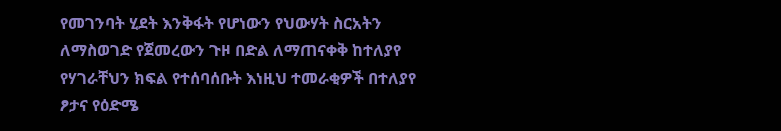የመገንባት ሂደት እንቅፋት የሆነውን የህውሃት ስርአትን ለማስወገድ የጀመረውን ጉዞ በድል ለማጠናቀቅ ከተለያየ የሃገራቸህን ክፍል የተሰባሰቡት እነዚህ ተመራቂዎች በተለያየ ፆታና የዕድሜ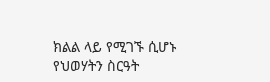ክልል ላይ የሚገኙ ሲሆኑ የህወሃትን ስርዓት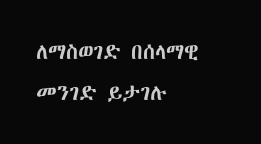ለማስወገድ በሰላማዊ መንገድ ይታገሉ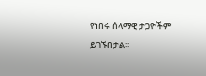የነበሩ ሰላማዊ ታጋዮችም ይገኙበታል፡፡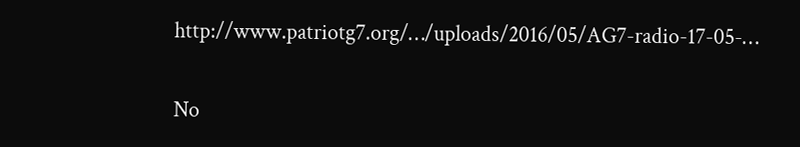http://www.patriotg7.org/…/uploads/2016/05/AG7-radio-17-05-…

No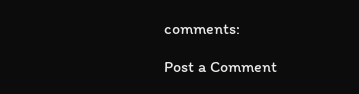comments:

Post a Comment